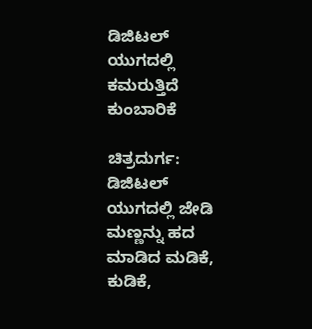ಡಿಜಿಟಲ್ ಯುಗದಲ್ಲಿ ಕಮರುತ್ತಿದೆ ಕುಂಬಾರಿಕೆ

ಚಿತ್ರದುರ್ಗ: ಡಿಜಿಟಲ್ ಯುಗದಲ್ಲಿ ಜೇಡಿ ಮಣ್ಣನ್ನು ಹದ ಮಾಡಿದ ಮಡಿಕೆ, ಕುಡಿಕೆ,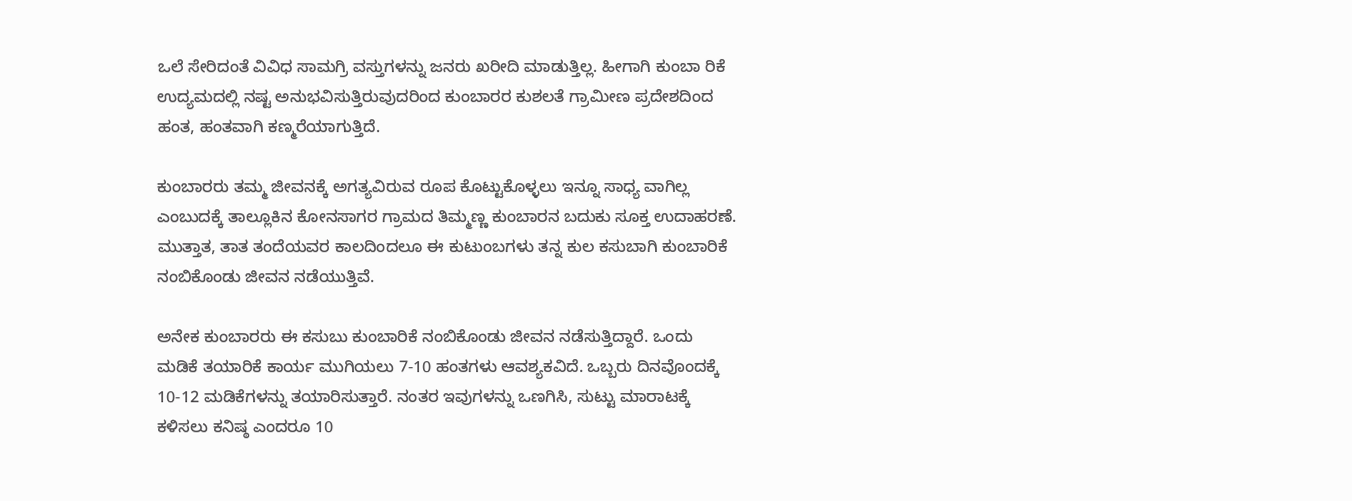ಒಲೆ ಸೇರಿದಂತೆ ವಿವಿಧ ಸಾಮಗ್ರಿ ವಸ್ತುಗಳನ್ನು ಜನರು ಖರೀದಿ ಮಾಡುತ್ತಿಲ್ಲ. ಹೀಗಾಗಿ ಕುಂಬಾ ರಿಕೆ ಉದ್ಯಮದಲ್ಲಿ ನಷ್ಟ ಅನುಭವಿಸುತ್ತಿರುವುದರಿಂದ ಕುಂಬಾರರ ಕುಶಲತೆ ಗ್ರಾಮೀಣ ಪ್ರದೇಶದಿಂದ ಹಂತ, ಹಂತವಾಗಿ ಕಣ್ಮರೆಯಾಗುತ್ತಿದೆ.

ಕುಂಬಾರರು ತಮ್ಮ ಜೀವನಕ್ಕೆ ಅಗತ್ಯವಿರುವ ರೂಪ ಕೊಟ್ಟುಕೊಳ್ಳಲು ಇನ್ನೂ ಸಾಧ್ಯ ವಾಗಿಲ್ಲ ಎಂಬುದಕ್ಕೆ ತಾಲ್ಲೂಕಿನ ಕೋನಸಾಗರ ಗ್ರಾಮದ ತಿಮ್ಮಣ್ಣ ಕುಂಬಾರನ ಬದುಕು ಸೂಕ್ತ ಉದಾಹರಣೆ. ಮುತ್ತಾತ, ತಾತ ತಂದೆಯವರ ಕಾಲದಿಂದಲೂ ಈ ಕುಟುಂಬಗಳು ತನ್ನ ಕುಲ ಕಸುಬಾಗಿ ಕುಂಬಾರಿಕೆ ನಂಬಿಕೊಂಡು ಜೀವನ ನಡೆಯುತ್ತಿವೆ.

ಅನೇಕ ಕುಂಬಾರರು ಈ ಕಸುಬು ಕುಂಬಾರಿಕೆ ನಂಬಿಕೊಂಡು ಜೀವನ ನಡೆಸುತ್ತಿದ್ದಾರೆ. ಒಂದು ಮಡಿಕೆ ತಯಾರಿಕೆ ಕಾರ್ಯ ಮುಗಿಯಲು 7-10 ಹಂತಗಳು ಆವಶ್ಯಕವಿದೆ. ಒಬ್ಬರು ದಿನವೊಂದಕ್ಕೆ 10-12 ಮಡಿಕೆಗಳನ್ನು ತಯಾರಿಸುತ್ತಾರೆ. ನಂತರ ಇವುಗಳನ್ನು ಒಣಗಿಸಿ, ಸುಟ್ಟು ಮಾರಾಟಕ್ಕೆ ಕಳಿಸಲು ಕನಿಷ್ಠ ಎಂದರೂ 10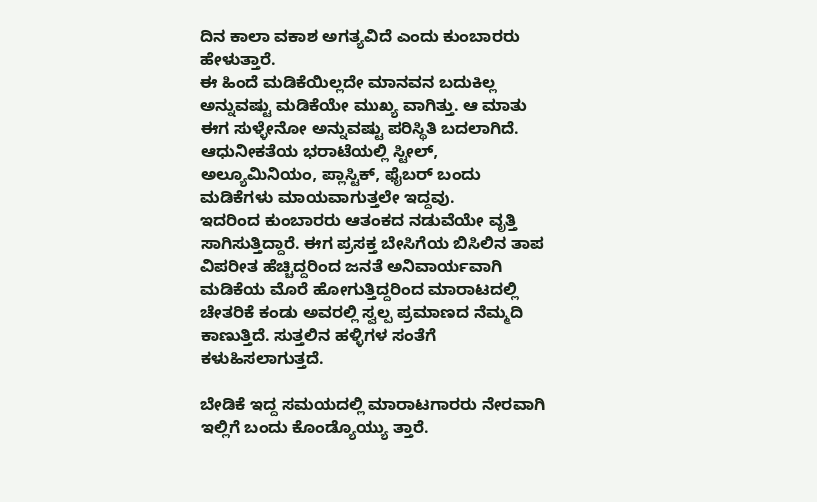ದಿನ ಕಾಲಾ ವಕಾಶ ಅಗತ್ಯವಿದೆ ಎಂದು ಕುಂಬಾರರು ಹೇಳುತ್ತಾರೆ.
ಈ ಹಿಂದೆ ಮಡಿಕೆಯಿಲ್ಲದೇ ಮಾನವನ ಬದುಕಿಲ್ಲ ಅನ್ನುವಷ್ಟು ಮಡಿಕೆಯೇ ಮುಖ್ಯ ವಾಗಿತ್ತು. ಆ ಮಾತು ಈಗ ಸುಳ್ಳೇನೋ ಅನ್ನುವಷ್ಟು ಪರಿಸ್ಥಿತಿ ಬದಲಾಗಿದೆ. ಆಧುನೀಕತೆಯ ಭರಾಟೆಯಲ್ಲಿ ಸ್ಟೀಲ್, ಅಲ್ಯೂಮಿನಿಯಂ, ಪ್ಲಾಸ್ಟಿಕ್, ಫೈಬರ್ ಬಂದು ಮಡಿಕೆಗಳು ಮಾಯವಾಗುತ್ತಲೇ ಇದ್ದವು.
ಇದರಿಂದ ಕುಂಬಾರರು ಆತಂಕದ ನಡುವೆಯೇ ವೃತ್ತಿ ಸಾಗಿಸುತ್ತಿದ್ದಾರೆ. ಈಗ ಪ್ರಸಕ್ತ ಬೇಸಿಗೆಯ ಬಿಸಿಲಿನ ತಾಪ ವಿಪರೀತ ಹೆಚ್ಚಿದ್ದರಿಂದ ಜನತೆ ಅನಿವಾರ್ಯವಾಗಿ ಮಡಿಕೆಯ ಮೊರೆ ಹೋಗುತ್ತಿದ್ದರಿಂದ ಮಾರಾಟದಲ್ಲಿ ಚೇತರಿಕೆ ಕಂಡು ಅವರಲ್ಲಿ ಸ್ವಲ್ಪ ಪ್ರಮಾಣದ ನೆಮ್ಮದಿ ಕಾಣುತ್ತಿದೆ. ಸುತ್ತಲಿನ ಹಳ್ಳಿಗಳ ಸಂತೆಗೆ ಕಳುಹಿಸಲಾಗುತ್ತದೆ.

ಬೇಡಿಕೆ ಇದ್ದ ಸಮಯದಲ್ಲಿ ಮಾರಾಟಗಾರರು ನೇರವಾಗಿ ಇಲ್ಲಿಗೆ ಬಂದು ಕೊಂಡ್ಯೊಯ್ಯು ತ್ತಾರೆ.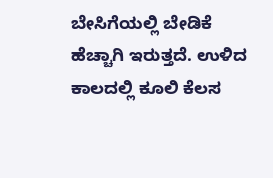ಬೇಸಿಗೆಯಲ್ಲಿ ಬೇಡಿಕೆ ಹೆಚ್ಚಾಗಿ ಇರುತ್ತದೆ. ಉಳಿದ ಕಾಲದಲ್ಲಿ ಕೂಲಿ ಕೆಲಸ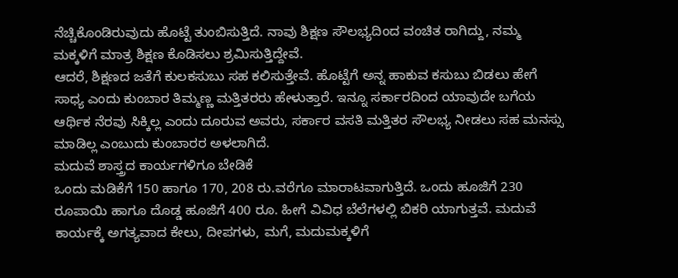ನೆಚ್ಚಿಕೊಂಡಿರುವುದು ಹೊಟ್ಟೆ ತುಂಬಿಸುತ್ತಿದೆ. ನಾವು ಶಿಕ್ಷಣ ಸೌಲಭ್ಯದಿಂದ ವಂಚಿತ ರಾಗಿದ್ದು, ನಮ್ಮ ಮಕ್ಕಳಿಗೆ ಮಾತ್ರ ಶಿಕ್ಷಣ ಕೊಡಿಸಲು ಶ್ರಮಿಸುತ್ತಿದ್ದೇವೆ.
ಆದರೆ, ಶಿಕ್ಷಣದ ಜತೆಗೆ ಕುಲಕಸುಬು ಸಹ ಕಲಿಸುತ್ತೇವೆ. ಹೊಟ್ಟೆಗೆ ಅನ್ನ ಹಾಕುವ ಕಸುಬು ಬಿಡಲು ಹೇಗೆ ಸಾಧ್ಯ ಎಂದು ಕುಂಬಾರ ತಿಮ್ಮಣ್ಣ ಮತ್ತಿತರರು ಹೇಳುತ್ತಾರೆ. ಇನ್ನೂ ಸರ್ಕಾರದಿಂದ ಯಾವುದೇ ಬಗೆಯ ಆರ್ಥಿಕ ನೆರವು ಸಿಕ್ಕಿಲ್ಲ ಎಂದು ದೂರುವ ಅವರು, ಸರ್ಕಾರ ವಸತಿ ಮತ್ತಿತರ ಸೌಲಭ್ಯ ನೀಡಲು ಸಹ ಮನಸ್ಸು ಮಾಡಿಲ್ಲ ಎಂಬುದು ಕುಂಬಾರರ ಅಳಲಾಗಿದೆ.
ಮದುವೆ ಶಾಸ್ತ್ರದ ಕಾರ್ಯಗಳಿಗೂ ಬೇಡಿಕೆ
ಒಂದು ಮಡಿಕೆಗೆ 150 ಹಾಗೂ 170, 208 ರು.ವರೆಗೂ ಮಾರಾಟವಾಗುತ್ತಿದೆ. ಒಂದು ಹೂಜಿಗೆ 230 ರೂಪಾಯಿ ಹಾಗೂ ದೊಡ್ಡ ಹೂಜಿಗೆ 400 ರೂ. ಹೀಗೆ ವಿವಿಧ ಬೆಲೆಗಳಲ್ಲಿ ಬಿಕರಿ ಯಾಗುತ್ತವೆ. ಮದುವೆ ಕಾರ್ಯಕ್ಕೆ ಅಗತ್ಯವಾದ ಕೇಲು, ದೀಪಗಳು, ಮಗೆ, ಮದುಮಕ್ಕಳಿಗೆ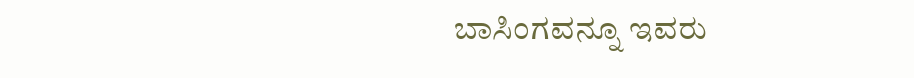ಬಾಸಿಂಗವನ್ನೂ ಇವರು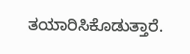ತಯಾರಿಸಿಕೊಡುತ್ತಾರೆ.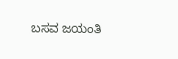ಬಸವ ಜಯಂತಿ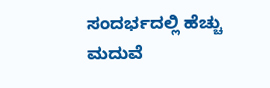ಸಂದರ್ಭದಲ್ಲಿ ಹೆಚ್ಚು ಮದುವೆ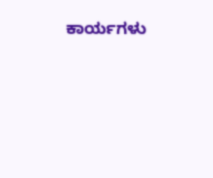ಕಾರ್ಯಗಳು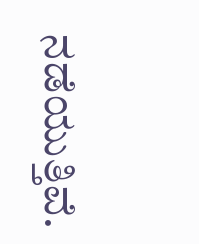ನಡೆಯುತ್ತಿವೆ.